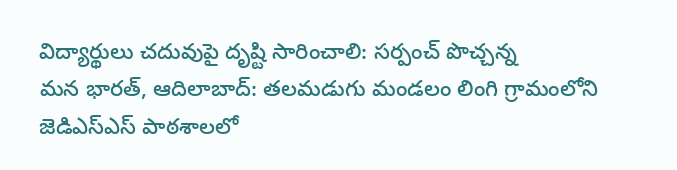విద్యార్థులు చదువుపై దృష్టి సారించాలి: సర్పంచ్ పొచ్చన్న
మన భారత్, ఆదిలాబాద్: తలమడుగు మండలం లింగి గ్రామంలోని జెడిఎస్ఎస్ పాఠశాలలో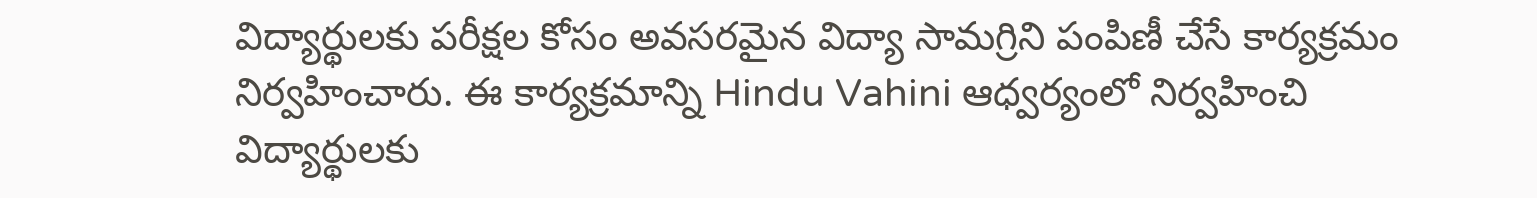విద్యార్థులకు పరీక్షల కోసం అవసరమైన విద్యా సామగ్రిని పంపిణీ చేసే కార్యక్రమం నిర్వహించారు. ఈ కార్యక్రమాన్ని Hindu Vahini ఆధ్వర్యంలో నిర్వహించి విద్యార్థులకు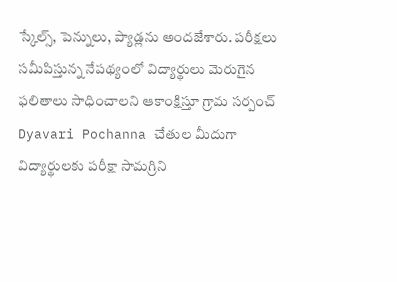స్కేల్స్, పెన్నులు, ప్యాడ్లను అందజేశారు. పరీక్షలు సమీపిస్తున్న నేపథ్యంలో విద్యార్థులు మెరుగైన ఫలితాలు సాధించాలని ఆకాంక్షిస్తూ గ్రామ సర్పంచ్ Dyavari Pochanna చేతుల మీదుగా విద్యార్థులకు పరీక్షా సామగ్రిని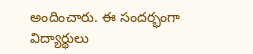అందించారు. ఈ సందర్భంగా విద్యార్థులు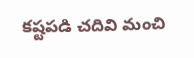కష్టపడి చదివి మంచి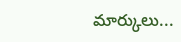మార్కులు...